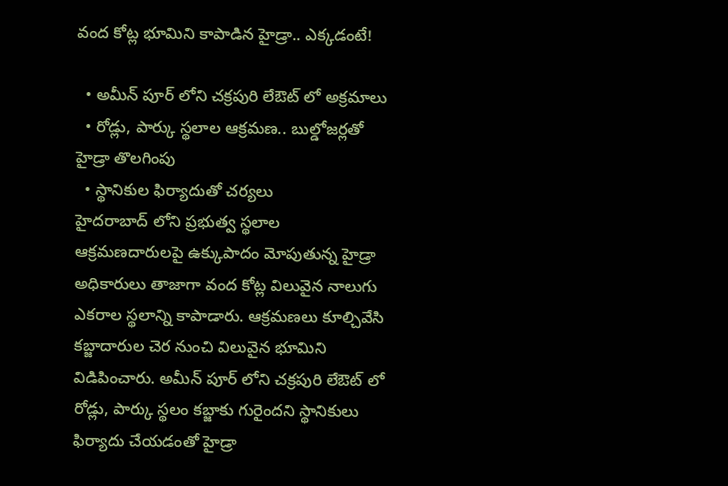వంద కోట్ల భూమిని కాపాడిన హైడ్రా.. ఎక్కడంటే!

  • అమీన్ పూర్ లోని చక్రపురి లేఔట్ లో అక్రమాలు
  • రోడ్లు, పార్కు స్థలాల ఆక్రమణ.. బుల్డోజర్లతో హైడ్రా తొలగింపు
  • స్థానికుల ఫిర్యాదుతో చర్యలు
హైదరాబాద్ లోని ప్రభుత్వ స్థలాల ఆక్రమణదారులపై ఉక్కుపాదం మోపుతున్న హైడ్రా అధికారులు తాజాగా వంద కోట్ల విలువైన నాలుగు ఎకరాల స్థలాన్ని కాపాడారు. ఆక్రమణలు కూల్చివేసి కబ్జాదారుల చెర నుంచి విలువైన భూమిని విడిపించారు. అమీన్ పూర్ లోని చక్రపురి లేఔట్ లో రోడ్లు, పార్కు స్థలం కబ్జాకు గురైందని స్థానికులు ఫిర్యాదు చేయడంతో హైడ్రా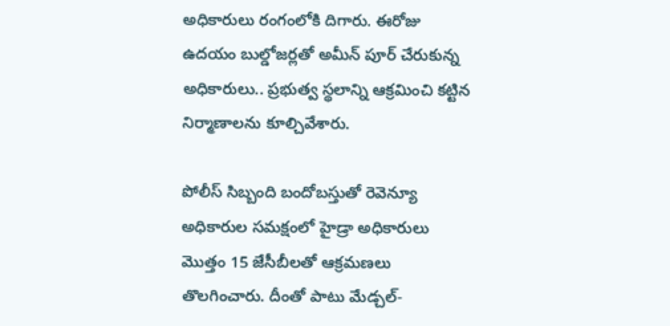అధికారులు రంగంలోకి దిగారు. ఈరోజు ఉదయం బుల్డోజర్లతో అమీన్ పూర్ చేరుకున్న అధికారులు.. ప్రభుత్వ స్థలాన్ని ఆక్రమించి కట్టిన నిర్మాణాలను కూల్చివేశారు.

పోలీస్ సిబ్బంది బందోబస్తుతో రెవెన్యూ అధికారుల సమక్షంలో హైడ్రా అధికారులు మొత్తం 15 జేసీబీలతో ఆక్రమణలు తొలగించారు. దీంతో పాటు మేడ్చల్-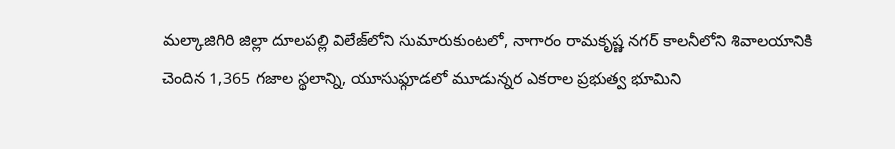మ‌ల్కాజిగిరి జిల్లా దూల‌ప‌ల్లి విలేజ్‌లోని సుమారుకుంట‌లో, నాగారం రామకృష్ణ నగర్ కాలనీలోని శివాల‌యానికి చెందిన 1,365 గజాల స్థలాన్ని, యూసుఫ్గూడలో మూడున్నర ఎక‌రాల ప్రభుత్వ భూమిని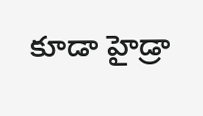కూడా హైడ్రా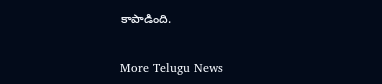కాపాడింది.


More Telugu News